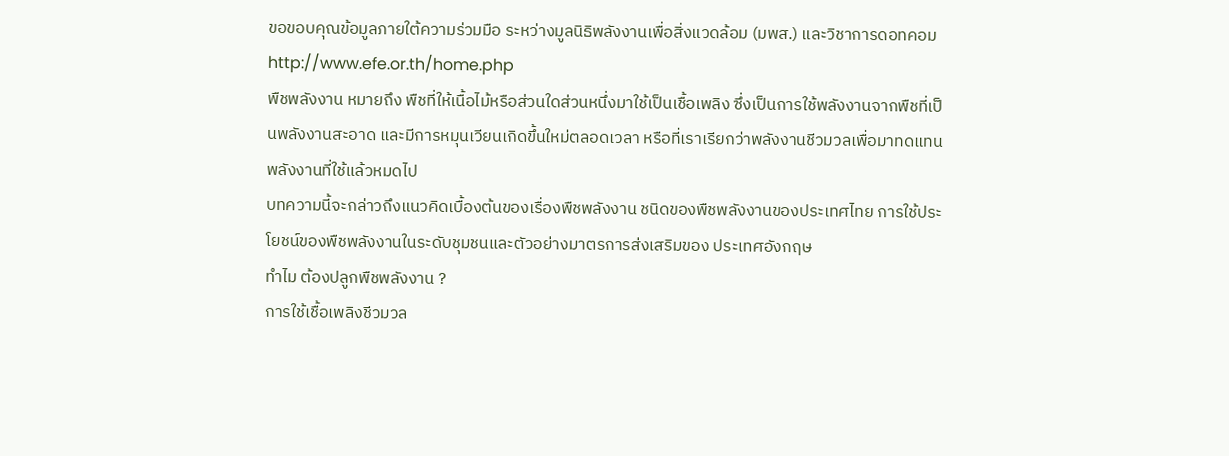ขอขอบคุณข้อมูลภายใต้ความร่วมมือ ระหว่างมูลนิธิพลังงานเพื่อสิ่งแวดล้อม (มพส.) และวิชาการดอทคอม
http://www.efe.or.th/home.php
พืชพลังงาน หมายถึง พืชที่ให้เนื้อไม้หรือส่วนใดส่วนหนึ่งมาใช้เป็นเชื้อเพลิง ซึ่งเป็นการใช้พลังงานจากพืชที่เป็นพลังงานสะอาด และมีการหมุนเวียนเกิดขึ้นใหม่ตลอดเวลา หรือที่เราเรียกว่าพลังงานชีวมวลเพื่อมาทดแทนพลังงานที่ใช้แล้วหมดไป
บทความนี้จะกล่าวถึงแนวคิดเบื้องต้นของเรื่องพืชพลังงาน ชนิดของพืชพลังงานของประเทศไทย การใช้ประโยชน์ของพืชพลังงานในระดับชุมชนและตัวอย่างมาตรการส่งเสริมของ ประเทศอังกฤษ
ทำไม ต้องปลูกพืชพลังงาน ?
การใช้เชื้อเพลิงชีวมวล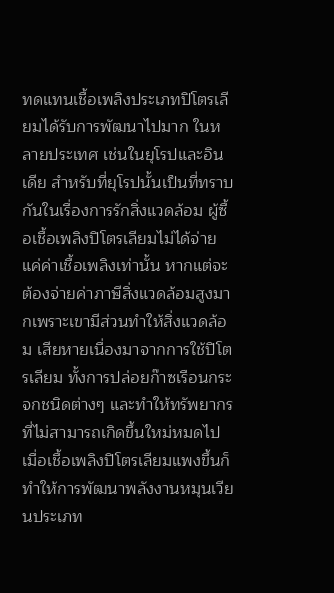ทดแทนเชื้อเพลิงประเภทปิโตรเลียมได้รับการพัฒนาไปมาก ในหลายประเทศ เช่นในยุโรปและอินเดีย สำหรับที่ยุโรปนั้นเป็นที่ทราบกันในเรื่องการรักสิ่งแวดล้อม ผู้ซื้อเชื้อเพลิงปิโตรเลียมไม่ได้จ่ายแค่ค่าเชื้อเพลิงเท่านั้น หากแต่จะต้องจ่ายค่าภาษีสิ่งแวดล้อมสูงมากเพราะเขามีส่วนทำให้สิ่งแวดล้อม เสียหายเนื่องมาจากการใช้ปิโตรเลียม ทั้งการปล่อยก๊าซเรือนกระจกชนิดต่างๆ และทำให้ทรัพยากรที่ไม่สามารถเกิดขึ้นใหม่หมดไป เมื่อเชื้อเพลิงปิโตรเลียมแพงขึ้นก็ทำให้การพัฒนาพลังงานหมุนเวียนประเภท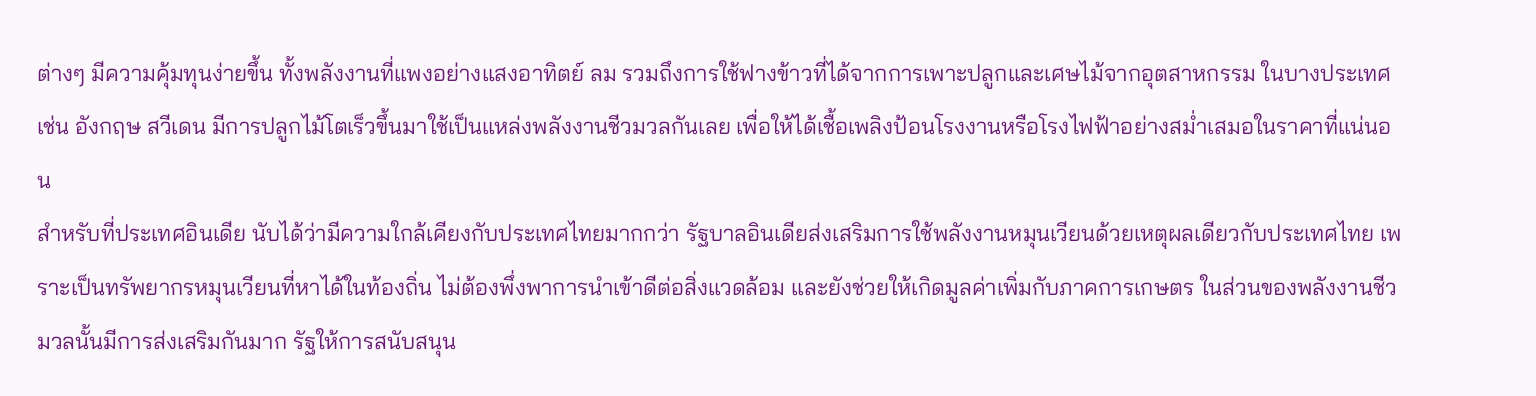ต่างๆ มีความคุ้มทุนง่ายขึ้น ทั้งพลังงานที่แพงอย่างแสงอาทิตย์ ลม รวมถึงการใช้ฟางข้าวที่ได้จากการเพาะปลูกและเศษไม้จากอุตสาหกรรม ในบางประเทศ เช่น อังกฤษ สวีเดน มีการปลูกไม้โตเร็วขึ้นมาใช้เป็นแหล่งพลังงานชีวมวลกันเลย เพื่อให้ได้เชื้อเพลิงป้อนโรงงานหรือโรงไฟฟ้าอย่างสม่ำเสมอในราคาที่แน่นอน
สำหรับที่ประเทศอินเดีย นับได้ว่ามีความใกล้เคียงกับประเทศไทยมากกว่า รัฐบาลอินเดียส่งเสริมการใช้พลังงานหมุนเวียนด้วยเหตุผลเดียวกับประเทศไทย เพราะเป็นทรัพยากรหมุนเวียนที่หาได้ในท้องถิ่น ไม่ต้องพึ่งพาการนำเข้าดีต่อสิ่งแวดล้อม และยังช่วยให้เกิดมูลค่าเพิ่มกับภาคการเกษตร ในส่วนของพลังงานชีวมวลนั้นมีการส่งเสริมกันมาก รัฐให้การสนับสนุน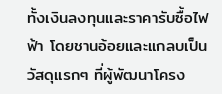ทั้งเงินลงทุนและราคารับซื้อไฟฟ้า โดยชานอ้อยและแกลบเป็นวัสดุแรกๆ ที่ผู้พัฒนาโครง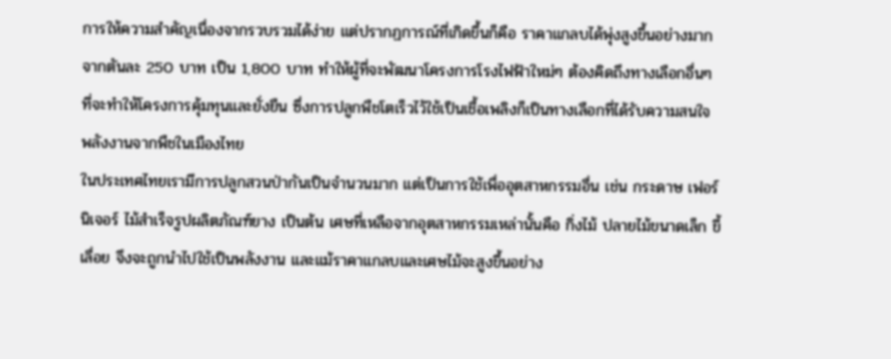การให้ความสำคัญเนื่องจากรวบรวมได้ง่าย แต่ปรากฏการณ์ที่เกิดขึ้นก็คือ ราคาแกลบได้พุ่งสูงขึ้นอย่างมาก จากตันละ 250 บาท เป็น 1,800 บาท ทำให้ผู้ที่จะพัฒนาโครงการโรงไฟฟ้าใหม่ๆ ต้องคิดถึงทางเลือกอื่นๆ ที่จะทำให้โครงการคุ้มทุนและยั่งยืน ซึ่งการปลูกพืชโตเร็วไว้ใช้เป็นเชื้อเพลิงก็เป็นทางเลือกที่ได้รับความสนใจ
พลังงานจากพืชในเมืองไทย
ในประเทศไทยเรามีการปลูกสวนป่ากันเป็นจำนวนมาก แต่เป็นการใช้เพื่ออุตสาหกรรมอื่น เช่น กระดาษ เฟอร์นิเจอร์ ไม้สำเร็จรูปผลิตภัณฑ์ยาง เป็นต้น เศษที่เหลือจากอุตสาหกรรมเหล่านั้นคือ กิ่งไม้ ปลายไม้ขนาดเล็ก ขี้เลื่อย จึงจะถูกนำไปใช้เป็นพลังงาน และแม้ราคาแกลบและเศษไม้จะสูงขึ้นอย่าง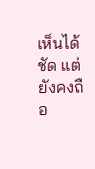เห็นได้ชัด แต่ยังคงถือ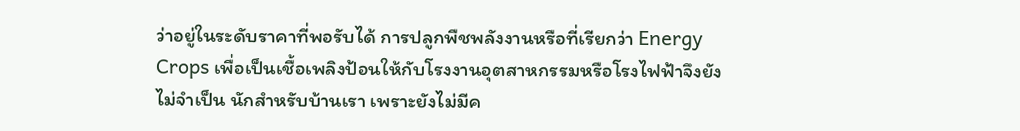ว่าอยู่ในระดับราคาที่พอรับได้ การปลูกพืชพลังงานหรือที่เรียกว่า Energy Crops เพื่อเป็นเชื้อเพลิงป้อนให้กับโรงงานอุตสาหกรรมหรือโรงไฟฟ้าจึงยังไม่จำเป็น นักสำหรับบ้านเรา เพราะยังไม่มีค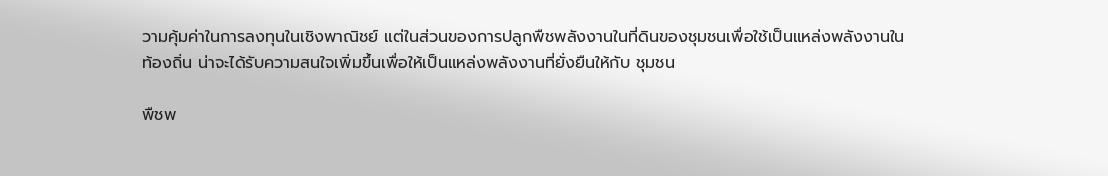วามคุ้มค่าในการลงทุนในเชิงพาณิชย์ แต่ในส่วนของการปลูกพืชพลังงานในที่ดินของชุมชนเพื่อใช้เป็นแหล่งพลังงานใน ท้องถิ่น น่าจะได้รับความสนใจเพิ่มขึ้นเพื่อให้เป็นแหล่งพลังงานที่ยั่งยืนให้กับ ชุมชน

พืชพ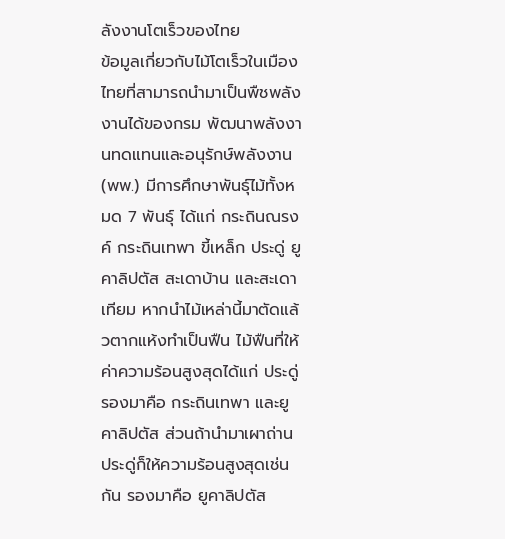ลังงานโตเร็วของไทย
ข้อมูลเกี่ยวกับไม้โตเร็วในเมืองไทยที่สามารถนำมาเป็นพืชพลังงานได้ของกรม พัฒนาพลังงานทดแทนและอนุรักษ์พลังงาน (พพ.) มีการศึกษาพันธุ์ไม้ทั้งหมด 7 พันธุ์ ได้แก่ กระถินณรงค์ กระถินเทพา ขี้เหล็ก ประดู่ ยูคาลิปตัส สะเดาบ้าน และสะเดาเทียม หากนำไม้เหล่านี้มาตัดแล้วตากแห้งทำเป็นฟืน ไม้ฟืนที่ให้ค่าความร้อนสูงสุดได้แก่ ประดู่ รองมาคือ กระถินเทพา และยูคาลิปตัส ส่วนถ้านำมาเผาถ่าน ประดู่ก็ให้ความร้อนสูงสุดเช่นกัน รองมาคือ ยูคาลิปตัส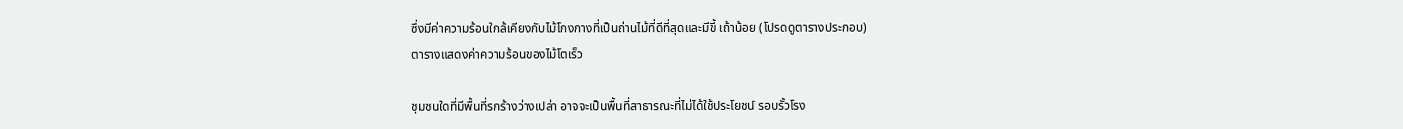ซึ่งมีค่าความร้อนใกล้เคียงกับไม้โกงกางที่เป็นถ่านไม้ที่ดีที่สุดและมีขี้ เถ้าน้อย (โปรดดูตารางประกอบ)
ตารางแสดงค่าความร้อนของไม้โตเร็ว

ชุมชนใดที่มีพื้นที่รกร้างว่างเปล่า อาจจะเป็นพื้นที่สาธารณะที่ไม่ได้ใช้ประโยชน์ รอบรั้วโรง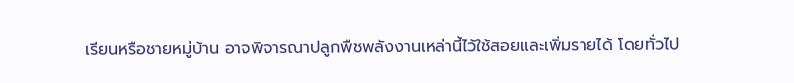เรียนหรือชายหมู่บ้าน อาจพิจารณาปลูกพืชพลังงานเหล่านี้ไว้ใช้สอยและเพิ่มรายได้ โดยทั่วไป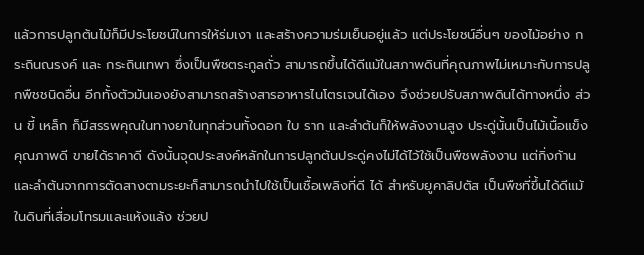แล้วการปลูกต้นไม้ก็มีประโยชน์ในการให้ร่มเงา และสร้างความร่มเย็นอยู่แล้ว แต่ประโยชน์อื่นๆ ของไม้อย่าง กระถินณรงค์ และ กระถินเทพา ซึ่งเป็นพืชตระกูลถั่ว สามารถขึ้นได้ดีแม้ในสภาพดินที่คุณภาพไม่เหมาะกับการปลูกพืชชนิดอื่น อีกทั้งตัวมันเองยังสามารถสร้างสารอาหารไนโตรเจนได้เอง จึงช่วยปรับสภาพดินได้ทางหนึ่ง ส่วน ขี้ เหล็ก ก็มีสรรพคุณในทางยาในทุกส่วนทั้งดอก ใบ ราก และลำต้นก็ให้พลังงานสูง ประดู่นั้นเป็นไม้เนื้อแข็ง คุณภาพดี ขายได้ราคาดี ดังนั้นจุดประสงค์หลักในการปลูกต้นประดู่คงไม่ได้ไว้ใช้เป็นพืชพลังงาน แต่กิ่งก้านและลำต้นจากการตัดสางตามระยะก็สามารถนำไปใช้เป็นเชื้อเพลิงที่ดี ได้ สำหรับยูคาลิปตัส เป็นพืชที่ขึ้นได้ดีแม้ในดินที่เสื่อมโทรมและแห้งแล้ง ช่วยป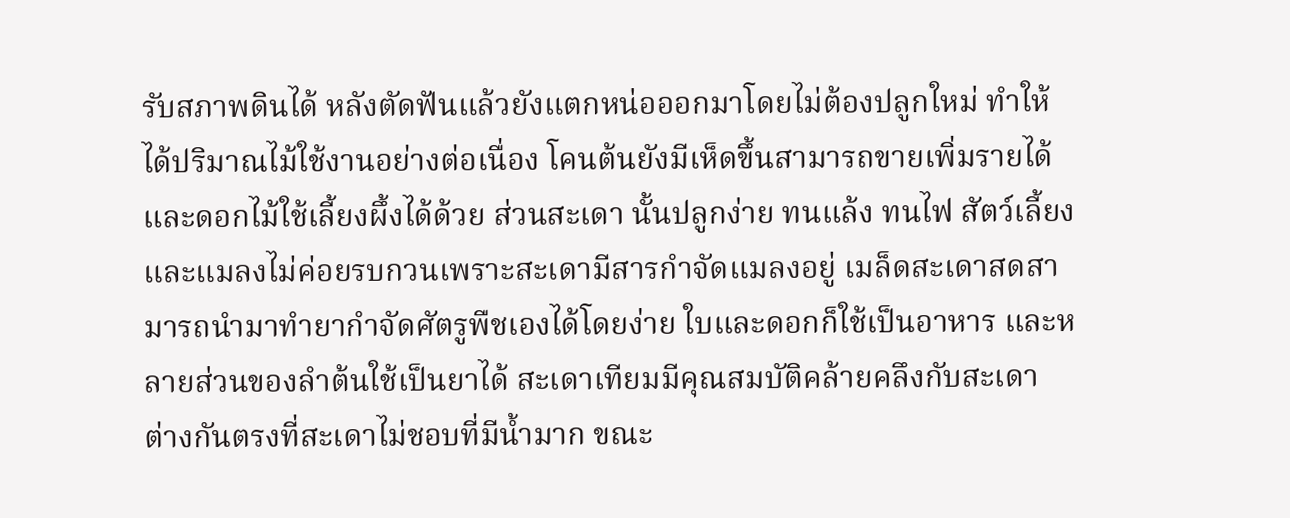รับสภาพดินได้ หลังตัดฟันแล้วยังแตกหน่อออกมาโดยไม่ต้องปลูกใหม่ ทำให้ได้ปริมาณไม้ใช้งานอย่างต่อเนื่อง โคนต้นยังมีเห็ดขึ้นสามารถขายเพิ่มรายได้ และดอกไม้ใช้เลี้ยงผึ้งได้ด้วย ส่วนสะเดา นั้นปลูกง่าย ทนแล้ง ทนไฟ สัตว์เลี้ยงและแมลงไม่ค่อยรบกวนเพราะสะเดามีสารกำจัดแมลงอยู่ เมล็ดสะเดาสดสามารถนำมาทำยากำจัดศัตรูพืชเองได้โดยง่าย ใบและดอกก็ใช้เป็นอาหาร และหลายส่วนของลำต้นใช้เป็นยาได้ สะเดาเทียมมีคุณสมบัติคล้ายคลึงกับสะเดา ต่างกันตรงที่สะเดาไม่ชอบที่มีน้ำมาก ขณะ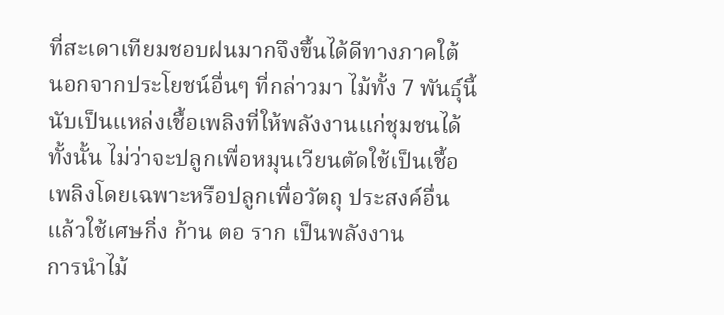ที่สะเดาเทียมชอบฝนมากจึงขึ้นได้ดีทางภาคใต้
นอกจากประโยชน์อื่นๆ ที่กล่าวมา ไม้ทั้ง 7 พันธุ์นี้นับเป็นแหล่งเชื้อเพลิงที่ให้พลังงานแก่ชุมชนได้ทั้งนั้น ไม่ว่าจะปลูกเพื่อหมุนเวียนตัดใช้เป็นเชื้อเพลิงโดยเฉพาะหรือปลูกเพื่อวัตถุ ประสงค์อื่น แล้วใช้เศษกิ่ง ก้าน ตอ ราก เป็นพลังงาน
การนำไม้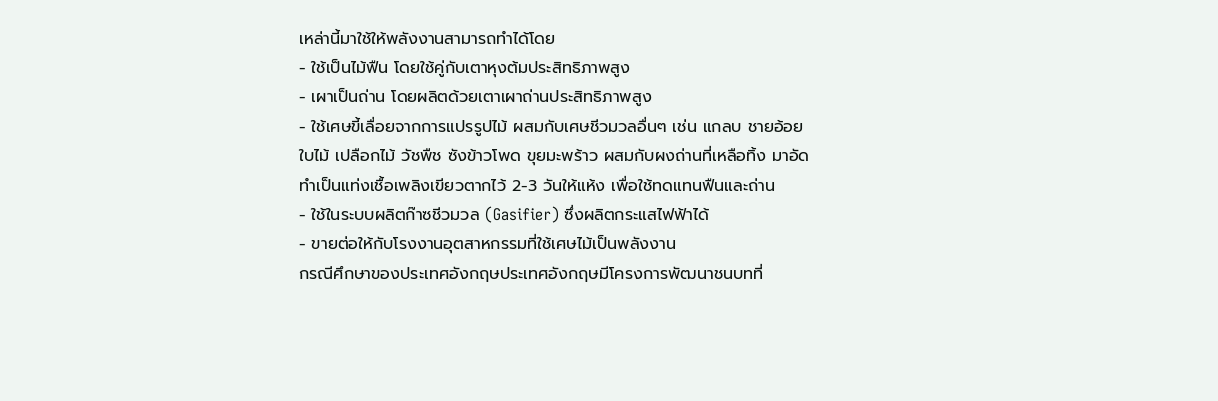เหล่านี้มาใช้ให้พลังงานสามารถทำได้โดย
- ใช้เป็นไม้ฟืน โดยใช้คู่กับเตาหุงต้มประสิทธิภาพสูง
- เผาเป็นถ่าน โดยผลิตด้วยเตาเผาถ่านประสิทธิภาพสูง
- ใช้เศษขี้เลื่อยจากการแปรรูปไม้ ผสมกับเศษชีวมวลอื่นๆ เช่น แกลบ ชายอ้อย ใบไม้ เปลือกไม้ วัชพืช ซังข้าวโพด ขุยมะพร้าว ผสมกับผงถ่านที่เหลือทิ้ง มาอัดทำเป็นแท่งเชื้อเพลิงเขียวตากไว้ 2-3 วันให้แห้ง เพื่อใช้ทดแทนฟืนและถ่าน
- ใช้ในระบบผลิตก๊าซชีวมวล (Gasifier) ซึ่งผลิตกระแสไฟฟ้าได้
- ขายต่อให้กับโรงงานอุตสาหกรรมที่ใช้เศษไม้เป็นพลังงาน
กรณีศึกษาของประเทศอังกฤษประเทศอังกฤษมีโครงการพัฒนาชนบทที่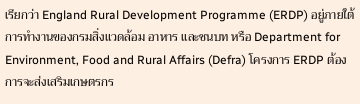เรียกว่า England Rural Development Programme (ERDP) อยู่ภายใต้การทำงานของกรมสิ่งแวดล้อม อาหาร และชนบท หรือ Department for Environment, Food and Rural Affairs (Defra) โครงการ ERDP ต้องการจะส่งเสริมเกษตรกร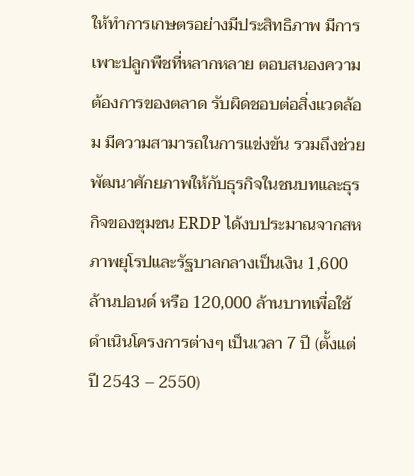ให้ทำการเกษตรอย่างมีประสิทธิภาพ มีการเพาะปลูกพืชที่หลากหลาย ตอบสนองความต้องการของตลาด รับผิดชอบต่อสิ่งแวดล้อม มีความสามารถในการแข่งขัน รวมถึงช่วยพัฒนาศักยภาพให้กับธุรกิจในชนบทและธุรกิจของชุมชน ERDP ได้งบประมาณจากสหภาพยุโรปและรัฐบาลกลางเป็นเงิน 1,600 ล้านปอนด์ หรือ 120,000 ล้านบาทเพื่อใช้ดำเนินโครงการต่างๆ เป็นเวลา 7 ปี (ตั้งแต่ปี 2543 – 2550)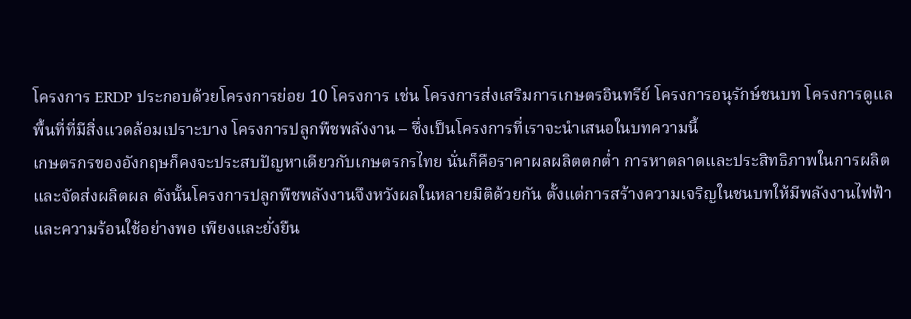โครงการ ERDP ประกอบด้วยโครงการย่อย 10 โครงการ เช่น โครงการส่งเสริมการเกษตรอินทรีย์ โครงการอนุรักษ์ชนบท โครงการดูแลพื้นที่ที่มีสิ่งแวดล้อมเปราะบาง โครงการปลูกพืชพลังงาน – ซึ่งเป็นโครงการที่เราจะนำเสนอในบทความนี้
เกษตรกรของอังกฤษก็คงจะประสบปัญหาเดียวกับเกษตรกรไทย นั่นก็คือราคาผลผลิตตกต่ำ การหาตลาดและประสิทธิภาพในการผลิตและจัดส่งผลิตผล ดังนั้นโครงการปลูกพืชพลังงานจึงหวังผลในหลายมิติด้วยกัน ตั้งแต่การสร้างความเจริญในชนบทให้มีพลังงานไฟฟ้าและความร้อนใช้อย่างพอ เพียงและยั่งยืน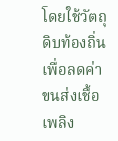โดยใช้วัตถุดิบท้องถิ่นเพื่อลดค่าขนส่งเชื้อเพลิง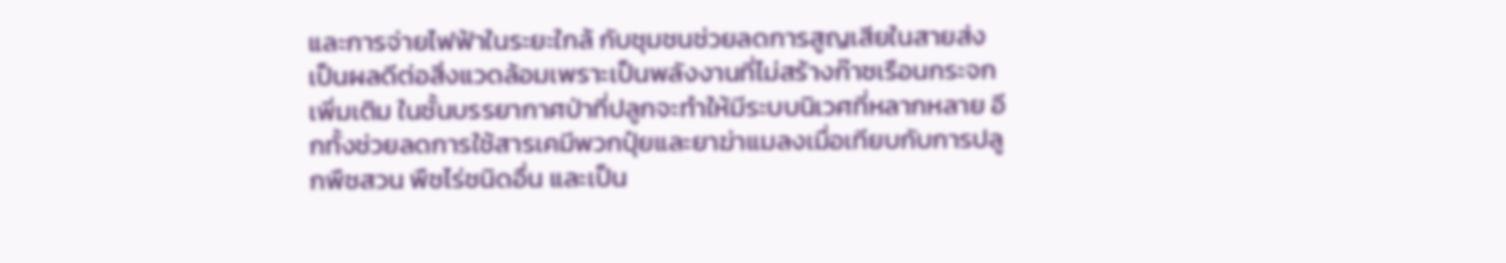และการจ่ายไฟฟ้าในระยะใกล้ กับชุมชนช่วยลดการสูญเสียในสายส่ง เป็นผลดีต่อสิ่งแวดล้อมเพราะเป็นพลังงานที่ไม่สร้างก๊าซเรือนกระจกเพิ่มเติม ในชั้นบรรยากาศป่าที่ปลูกจะทำให้มีระบบนิเวศที่หลากหลาย อีกทั้งช่วยลดการใช้สารเคมีพวกปุ๋ยและยาฆ่าแมลงเมื่อเทียบกับการปลูกพืชสวน พืชไร่ชนิดอื่น และเป็น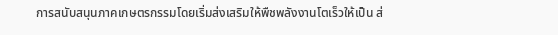การสนับสนุนภาคเกษตรกรรมโดยเริ่มส่งเสริมให้พืชพลังงานโตเร็วให้เป็น ส่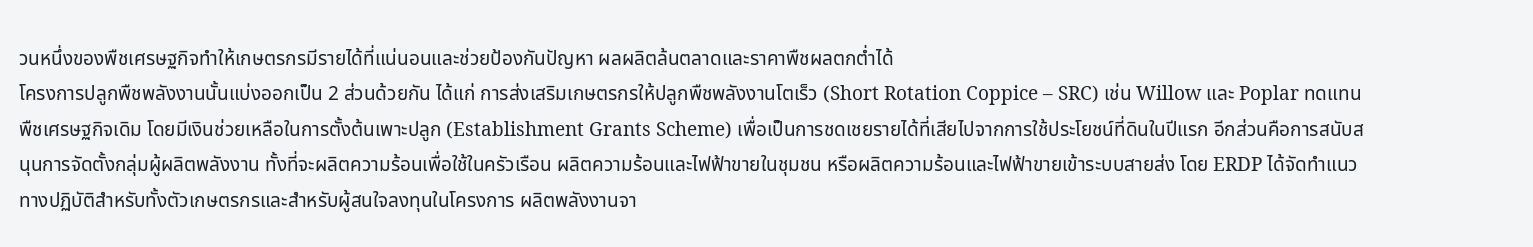วนหนึ่งของพืชเศรษฐกิจทำให้เกษตรกรมีรายได้ที่แน่นอนและช่วยป้องกันปัญหา ผลผลิตล้นตลาดและราคาพืชผลตกต่ำได้
โครงการปลูกพืชพลังงานนั้นแบ่งออกเป็น 2 ส่วนด้วยกัน ได้แก่ การส่งเสริมเกษตรกรให้ปลูกพืชพลังงานโตเร็ว (Short Rotation Coppice – SRC) เช่น Willow และ Poplar ทดแทนพืชเศรษฐกิจเดิม โดยมีเงินช่วยเหลือในการตั้งต้นเพาะปลูก (Establishment Grants Scheme) เพื่อเป็นการชดเชยรายได้ที่เสียไปจากการใช้ประโยชน์ที่ดินในปีแรก อีกส่วนคือการสนับสนุนการจัดตั้งกลุ่มผู้ผลิตพลังงาน ทั้งที่จะผลิตความร้อนเพื่อใช้ในครัวเรือน ผลิตความร้อนและไฟฟ้าขายในชุมชน หรือผลิตความร้อนและไฟฟ้าขายเข้าระบบสายส่ง โดย ERDP ได้จัดทำแนวทางปฏิบัติสำหรับทั้งตัวเกษตรกรและสำหรับผู้สนใจลงทุนในโครงการ ผลิตพลังงานจา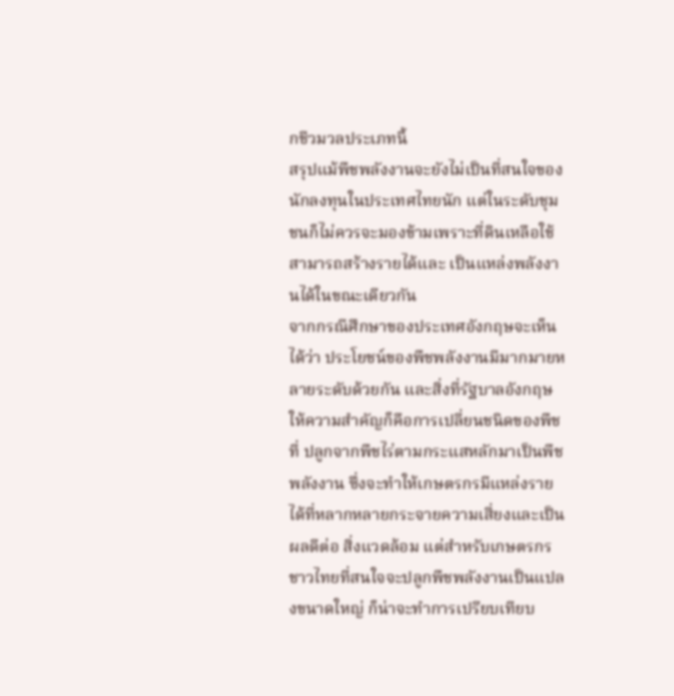กชีวมวลประเภทนี้
สรุปแม้พืชพลังงานจะยังไม่เป็นที่สนใจของนักลงทุนในประเทศไทยนัก แต่ในระดับชุมชนก็ไม่ควรจะมองข้ามเพราะที่ดินเหลือใช้สามารถสร้างรายได้และ เป็นแหล่งพลังงานได้ในขณะเดียวกัน
จากกรณีศึกษาของประเทศอังกฤษจะเห็นได้ว่า ประโยชน์ของพืชพลังงานมีมากมายหลายระดับด้วยกัน และสิ่งที่รัฐบาลอังกฤษให้ความสำคัญก็คือการเปลี่ยนชนิดของพืชที่ ปลูกจากพืชไร่ตามกระแสหลักมาเป็นพืชพลังงาน ซึ่งจะทำให้เกษตรกรมีแหล่งรายได้ที่หลากหลายกระจายความเสี่ยงและเป็นผลดีต่อ สิ่งแวดล้อม แต่สำหรับเกษตรกรชาวไทยที่สนใจจะปลูกพืชพลังงานเป็นแปลงขนาดใหญ่ ก็น่าจะทำการเปรียบเทียบ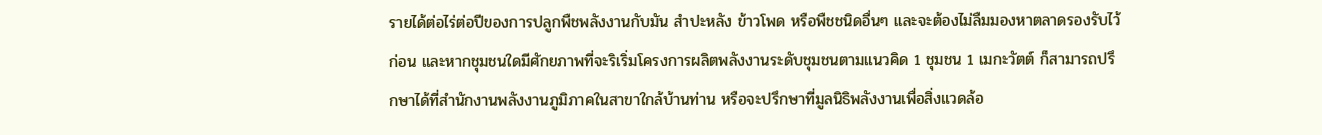รายได้ต่อไร่ต่อปีของการปลูกพืชพลังงานกับมัน สำปะหลัง ข้าวโพด หรือพืชชนิดอื่นๆ และจะต้องไม่ลืมมองหาตลาดรองรับไว้ก่อน และหากชุมชนใดมีศักยภาพที่จะริเริ่มโครงการผลิตพลังงานระดับชุมชนตามแนวคิด 1 ชุมชน 1 เมกะวัตต์ ก็สามารถปรึกษาได้ที่สำนักงานพลังงานภูมิภาคในสาขาใกล้บ้านท่าน หรือจะปรึกษาที่มูลนิธิพลังงานเพื่อสิ่งแวดล้อ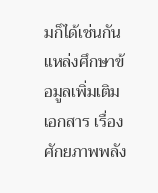มก็ได้เช่นกัน
แหล่งศึกษาข้อมูลเพิ่มเติม
เอกสาร เรื่องศักยภาพพลัง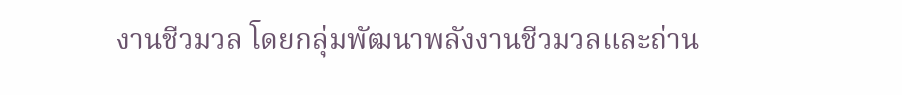งานชีวมวล โดยกลุ่มพัฒนาพลังงานชีวมวลและถ่าน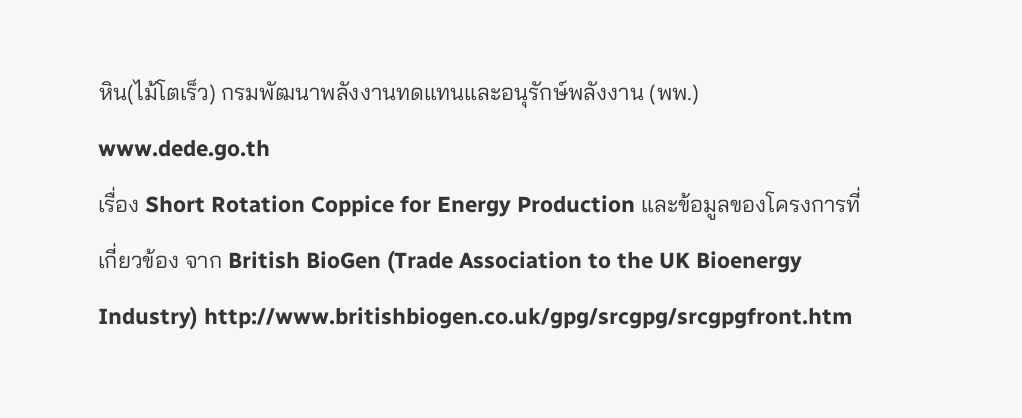หิน(ไม้โตเร็ว) กรมพัฒนาพลังงานทดแทนและอนุรักษ์พลังงาน (พพ.) www.dede.go.th
เรื่อง Short Rotation Coppice for Energy Production และข้อมูลของโครงการที่เกี่ยวข้อง จาก British BioGen (Trade Association to the UK Bioenergy Industry) http://www.britishbiogen.co.uk/gpg/srcgpg/srcgpgfront.htm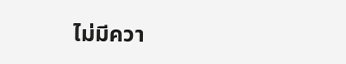ไม่มีควา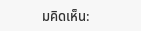มคิดเห็น: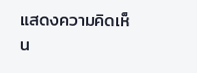แสดงความคิดเห็น